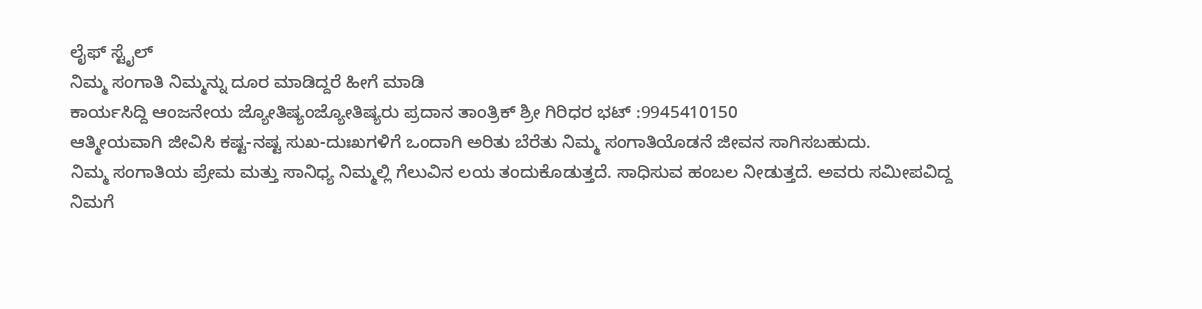ಲೈಫ್ ಸ್ಟೈಲ್
ನಿಮ್ಮ ಸಂಗಾತಿ ನಿಮ್ಮನ್ನು ದೂರ ಮಾಡಿದ್ದರೆ ಹೀಗೆ ಮಾಡಿ
ಕಾರ್ಯಸಿದ್ದಿ ಆಂಜನೇಯ ಜ್ಯೋತಿಷ್ಯಂಜ್ಯೋತಿಷ್ಯರು ಪ್ರದಾನ ತಾಂತ್ರಿಕ್ ಶ್ರೀ ಗಿರಿಧರ ಭಟ್ :9945410150
ಆತ್ಮೀಯವಾಗಿ ಜೀವಿಸಿ ಕಷ್ಟ-ನಷ್ಟ ಸುಖ-ದುಃಖಗಳಿಗೆ ಒಂದಾಗಿ ಅರಿತು ಬೆರೆತು ನಿಮ್ಮ ಸಂಗಾತಿಯೊಡನೆ ಜೀವನ ಸಾಗಿಸಬಹುದು.
ನಿಮ್ಮ ಸಂಗಾತಿಯ ಪ್ರೇಮ ಮತ್ತು ಸಾನಿಧ್ಯ ನಿಮ್ಮಲ್ಲಿ ಗೆಲುವಿನ ಲಯ ತಂದುಕೊಡುತ್ತದೆ. ಸಾಧಿಸುವ ಹಂಬಲ ನೀಡುತ್ತದೆ. ಅವರು ಸಮೀಪವಿದ್ದ ನಿಮಗೆ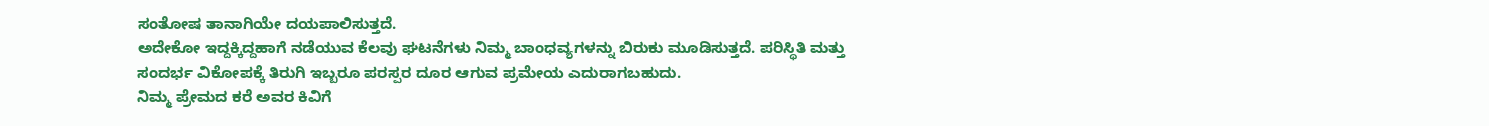ಸಂತೋಷ ತಾನಾಗಿಯೇ ದಯಪಾಲಿಸುತ್ತದೆ.
ಅದೇಕೋ ಇದ್ದಕ್ಕಿದ್ದಹಾಗೆ ನಡೆಯುವ ಕೆಲವು ಘಟನೆಗಳು ನಿಮ್ಮ ಬಾಂಧವ್ಯಗಳನ್ನು ಬಿರುಕು ಮೂಡಿಸುತ್ತದೆ. ಪರಿಸ್ಥಿತಿ ಮತ್ತು ಸಂದರ್ಭ ವಿಕೋಪಕ್ಕೆ ತಿರುಗಿ ಇಬ್ಬರೂ ಪರಸ್ಪರ ದೂರ ಆಗುವ ಪ್ರಮೇಯ ಎದುರಾಗಬಹುದು.
ನಿಮ್ಮ ಪ್ರೇಮದ ಕರೆ ಅವರ ಕಿವಿಗೆ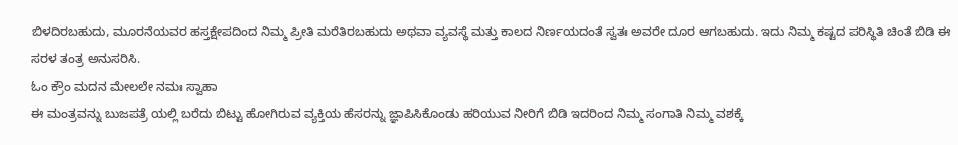ಬಿಳದಿರಬಹುದು, ಮೂರನೆಯವರ ಹಸ್ತಕ್ಷೇಪದಿಂದ ನಿಮ್ಮ ಪ್ರೀತಿ ಮರೆತಿರಬಹುದು ಅಥವಾ ವ್ಯವಸ್ಥೆ ಮತ್ತು ಕಾಲದ ನಿರ್ಣಯದಂತೆ ಸ್ವತಃ ಅವರೇ ದೂರ ಆಗಬಹುದು. ಇದು ನಿಮ್ಮ ಕಷ್ಟದ ಪರಿಸ್ಥಿತಿ ಚಿಂತೆ ಬಿಡಿ ಈ ಸರಳ ತಂತ್ರ ಅನುಸರಿಸಿ.
ಓಂ ಕ್ರೌಂ ಮದನ ಮೇಲಲೇ ನಮಃ ಸ್ವಾಹಾ
ಈ ಮಂತ್ರವನ್ನು ಬುಜಪತ್ರೆ ಯಲ್ಲಿ ಬರೆದು ಬಿಟ್ಟು ಹೋಗಿರುವ ವ್ಯಕ್ತಿಯ ಹೆಸರನ್ನು ಜ್ಞಾಪಿಸಿಕೊಂಡು ಹರಿಯುವ ನೀರಿಗೆ ಬಿಡಿ ಇದರಿಂದ ನಿಮ್ಮ ಸಂಗಾತಿ ನಿಮ್ಮ ವಶಕ್ಕೆ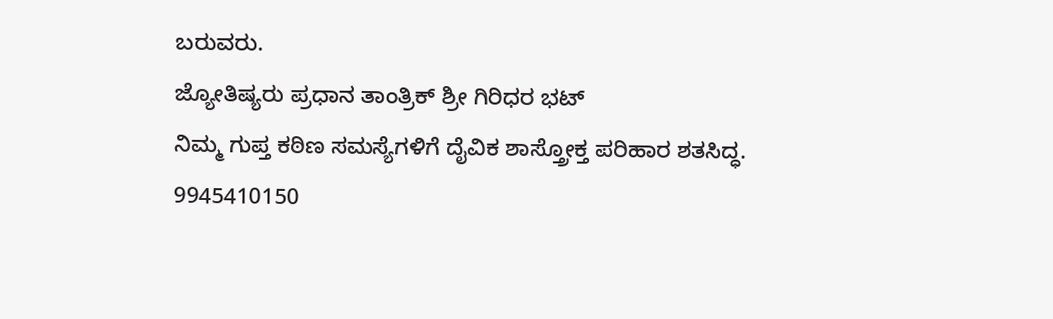ಬರುವರು.
ಜ್ಯೋತಿಷ್ಯರು ಪ್ರಧಾನ ತಾಂತ್ರಿಕ್ ಶ್ರೀ ಗಿರಿಧರ ಭಟ್
ನಿಮ್ಮ ಗುಪ್ತ ಕಠಿಣ ಸಮಸ್ಯೆಗಳಿಗೆ ದೈವಿಕ ಶಾಸ್ತ್ರೋಕ್ತ ಪರಿಹಾರ ಶತಸಿದ್ಧ.
9945410150